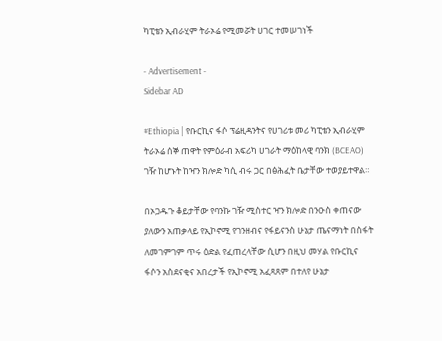ካፒቴን ኢብራሂም ትራኦሬ የሚመሯት ሀገር ተመሠገነች

- Advertisement -
Sidebar AD

#Ethiopia | የቡርኪና ፋሶ ፕሬዚዳንትና የሀገሪቱ መሪ ካፒቴን ኢብራሂም ትራኦሬ ሰኞ ጠዋት የምዕራብ አፍሪካ ሀገራት ማዕከላዊ ባንክ (BCEAO) ገዥ ከሆኑት ከዣን ክሎድ ካሲ ብሩ ጋር በፅሕፈት ቤታቸው ተወያይተዋል።

በኦጋዱጉ ቆይታቸው የባንኩ ገዥ ሚስተር ዣን ክሎድ በንዑስ ቀጠናው ያለውን አጠቃላይ የኢኮኖሚ የገንዘብና የፋይናንስ ሁኔታ ጤናማነት በስፋት ለመገምገም ጥሩ ዕድል የፈጠረላቸው ሲሆን በዚህ መሃል የቡርኪና ፋሶን አስደናቂና አበረታች የኢኮኖሚ አፈጻጸም በተለየ ሁኔታ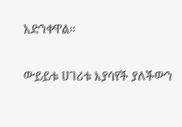አድንቀዋል።

ውይይቱ ሀገሪቱ እያሳየች ያለችውን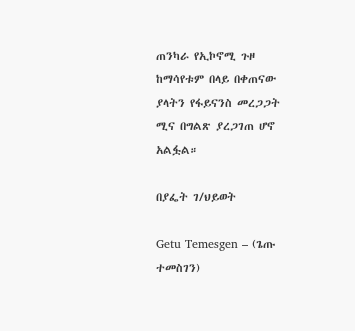ጠንካራ የኢኮኖሚ ጉዞ ከማሳየቱም በላይ በቀጠናው ያላትን የፋይናንስ መረጋጋት ሚና በግልጽ ያረጋገጠ ሆኖ አልፏል።

በያፌት ገ/ህይወት

Getu Temesgen – (ጌጡ ተመስገን)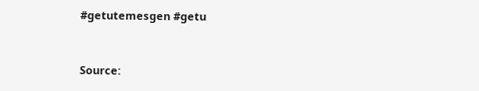#getutemesgen #getu


Source: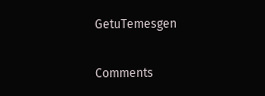GetuTemesgen

Comments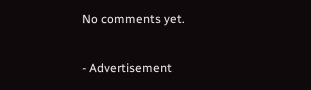No comments yet.

- Advertisement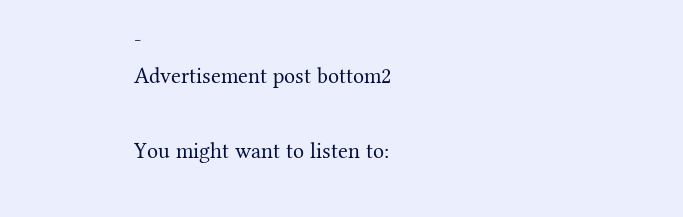-
Advertisement post bottom2

You might want to listen to: